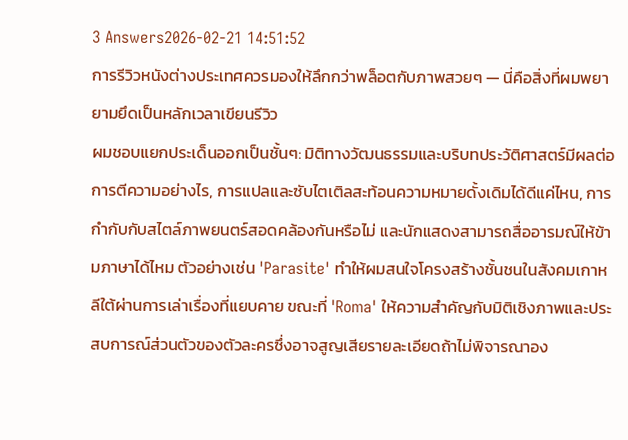3 Answers2026-02-21 14:51:52
การรีวิวหนังต่างประเทศควรมองให้ลึกกว่าพล็อตกับภาพสวยๆ — นี่คือสิ่งที่ผมพยายามยึดเป็นหลักเวลาเขียนรีวิว
ผมชอบแยกประเด็นออกเป็นชั้นๆ: มิติทางวัฒนธรรมและบริบทประวัติศาสตร์มีผลต่อการตีความอย่างไร, การแปลและซับไตเติลสะท้อนความหมายดั้งเดิมได้ดีแค่ไหน, การกำกับกับสไตล์ภาพยนตร์สอดคล้องกันหรือไม่ และนักแสดงสามารถสื่ออารมณ์ให้ข้ามภาษาได้ไหม ตัวอย่างเช่น 'Parasite' ทำให้ผมสนใจโครงสร้างชั้นชนในสังคมเกาหลีใต้ผ่านการเล่าเรื่องที่แยบคาย ขณะที่ 'Roma' ให้ความสำคัญกับมิติเชิงภาพและประสบการณ์ส่วนตัวของตัวละครซึ่งอาจสูญเสียรายละเอียดถ้าไม่พิจารณาอง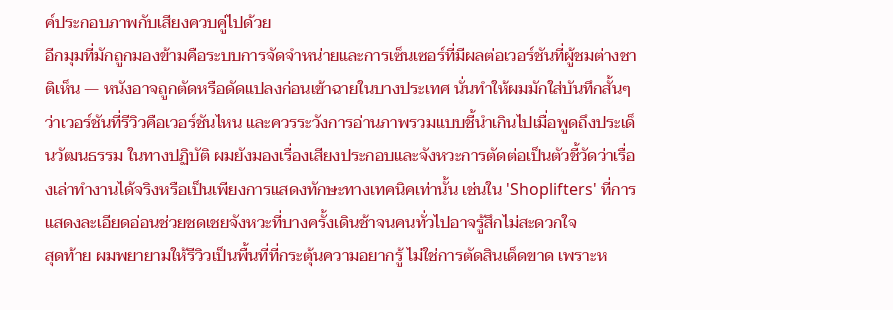ค์ประกอบภาพกับเสียงควบคู่ไปด้วย
อีกมุมที่มักถูกมองข้ามคือระบบการจัดจำหน่ายและการเซ็นเซอร์ที่มีผลต่อเวอร์ชันที่ผู้ชมต่างชาติเห็น — หนังอาจถูกตัดหรือดัดแปลงก่อนเข้าฉายในบางประเทศ นั่นทำให้ผมมักใส่บันทึกสั้นๆ ว่าเวอร์ชันที่รีวิวคือเวอร์ชันไหน และควรระวังการอ่านภาพรวมแบบชี้นำเกินไปเมื่อพูดถึงประเด็นวัฒนธรรม ในทางปฏิบัติ ผมยังมองเรื่องเสียงประกอบและจังหวะการตัดต่อเป็นตัวชี้วัดว่าเรื่องเล่าทำงานได้จริงหรือเป็นเพียงการแสดงทักษะทางเทคนิคเท่านั้น เช่นใน 'Shoplifters' ที่การแสดงละเอียดอ่อนช่วยชดเชยจังหวะที่บางครั้งเดินช้าจนคนทั่วไปอาจรู้สึกไม่สะดวกใจ
สุดท้าย ผมพยายามให้รีวิวเป็นพื้นที่ที่กระตุ้นความอยากรู้ ไม่ใช่การตัดสินเด็ดขาด เพราะห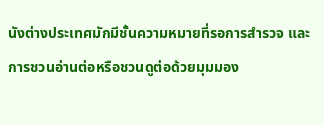นังต่างประเทศมักมีชั้นความหมายที่รอการสำรวจ และการชวนอ่านต่อหรือชวนดูต่อด้วยมุมมอง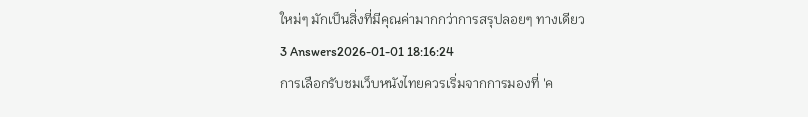ใหม่ๆ มักเป็นสิ่งที่มีคุณค่ามากกว่าการสรุปลอยๆ ทางเดียว
3 Answers2026-01-01 18:16:24
การเลือกรับชมเว็บหนังไทยควรเริ่มจากการมองที่ 'ค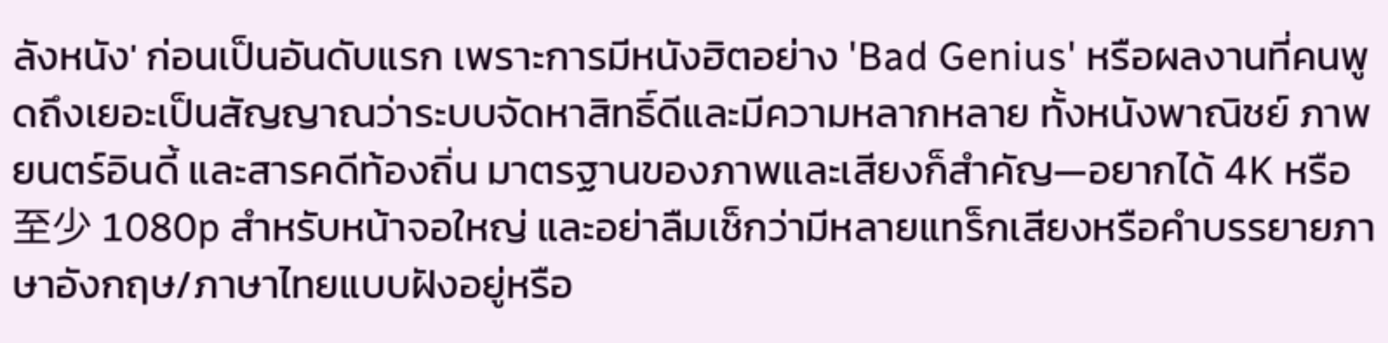ลังหนัง' ก่อนเป็นอันดับแรก เพราะการมีหนังฮิตอย่าง 'Bad Genius' หรือผลงานที่คนพูดถึงเยอะเป็นสัญญาณว่าระบบจัดหาสิทธิ์ดีและมีความหลากหลาย ทั้งหนังพาณิชย์ ภาพยนตร์อินดี้ และสารคดีท้องถิ่น มาตรฐานของภาพและเสียงก็สำคัญ—อยากได้ 4K หรือ至少 1080p สำหรับหน้าจอใหญ่ และอย่าลืมเช็กว่ามีหลายแทร็กเสียงหรือคำบรรยายภาษาอังกฤษ/ภาษาไทยแบบฝังอยู่หรือ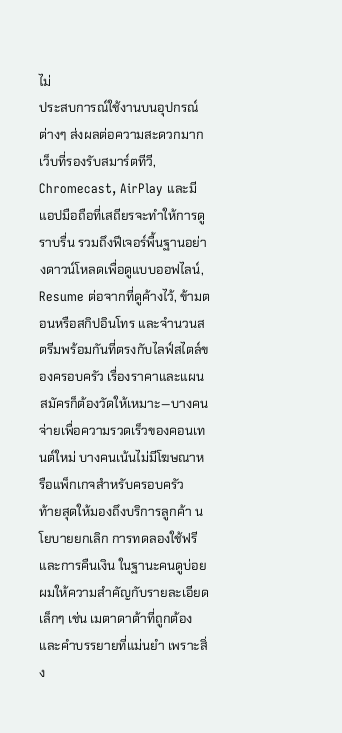ไม่
ประสบการณ์ใช้งานบนอุปกรณ์ต่างๆ ส่งผลต่อความสะดวกมาก เว็บที่รองรับสมาร์ตทีวี, Chromecast, AirPlay และมีแอปมือถือที่เสถียรจะทำให้การดูราบรื่น รวมถึงฟีเจอร์พื้นฐานอย่างดาวน์โหลดเพื่อดูแบบออฟไลน์, Resume ต่อจากที่ดูค้างไว้, ข้ามตอนหรือสกิปอินโทร และจำนวนสตรีมพร้อมกันที่ตรงกับไลฟ์สไตล์ของครอบครัว เรื่องราคาและแผนสมัครก็ต้องวัดให้เหมาะ—บางคนจ่ายเพื่อความรวดเร็วของคอนเทนต์ใหม่ บางคนเน้นไม่มีโฆษณาหรือแพ็กเกจสำหรับครอบครัว
ท้ายสุดให้มองถึงบริการลูกค้า นโยบายยกเลิก การทดลองใช้ฟรี และการคืนเงิน ในฐานะคนดูบ่อย ผมให้ความสำคัญกับรายละเอียดเล็กๆ เช่น เมตาดาต้าที่ถูกต้องและคำบรรยายที่แม่นยำ เพราะสิ่ง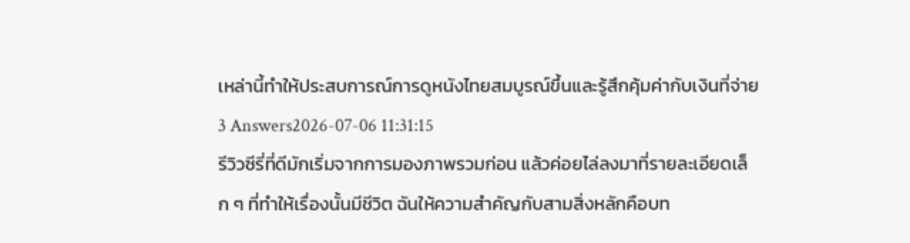เหล่านี้ทำให้ประสบการณ์การดูหนังไทยสมบูรณ์ขึ้นและรู้สึกคุ้มค่ากับเงินที่จ่าย
3 Answers2026-07-06 11:31:15
รีวิวซีรี่ที่ดีมักเริ่มจากการมองภาพรวมก่อน แล้วค่อยไล่ลงมาที่รายละเอียดเล็ก ๆ ที่ทำให้เรื่องนั้นมีชีวิต ฉันให้ความสำคัญกับสามสิ่งหลักคือบท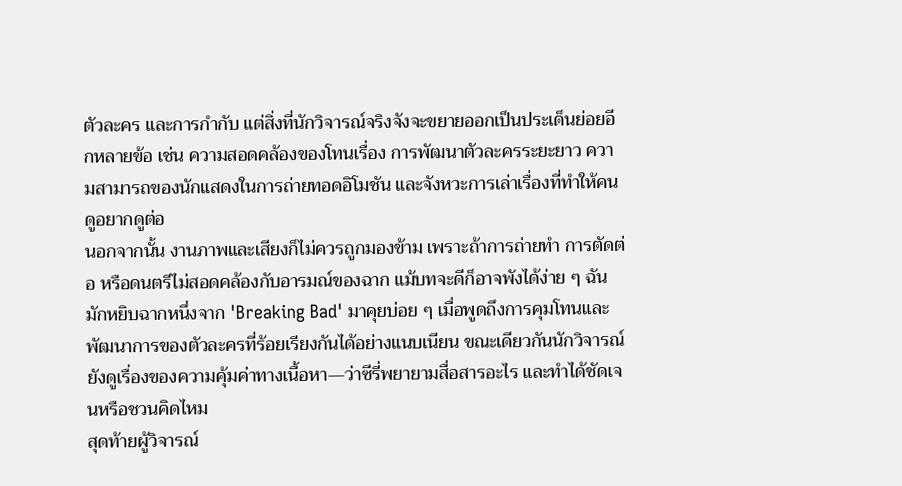ตัวละคร และการกำกับ แต่สิ่งที่นักวิจารณ์จริงจังจะขยายออกเป็นประเด็นย่อยอีกหลายข้อ เช่น ความสอดคล้องของโทนเรื่อง การพัฒนาตัวละครระยะยาว ความสามารถของนักแสดงในการถ่ายทอดอิโมชัน และจังหวะการเล่าเรื่องที่ทำให้คนดูอยากดูต่อ
นอกจากนั้น งานภาพและเสียงก็ไม่ควรถูกมองข้าม เพราะถ้าการถ่ายทำ การตัดต่อ หรือดนตรีไม่สอดคล้องกับอารมณ์ของฉาก แม้บทจะดีก็อาจพังได้ง่าย ๆ ฉันมักหยิบฉากหนึ่งจาก 'Breaking Bad' มาคุยบ่อย ๆ เมื่อพูดถึงการคุมโทนและพัฒนาการของตัวละครที่ร้อยเรียงกันได้อย่างแนบเนียน ขณะเดียวกันนักวิจารณ์ยังดูเรื่องของความคุ้มค่าทางเนื้อหา—ว่าซีรี่พยายามสื่อสารอะไร และทำได้ชัดเจนหรือชวนคิดไหม
สุดท้ายผู้วิจารณ์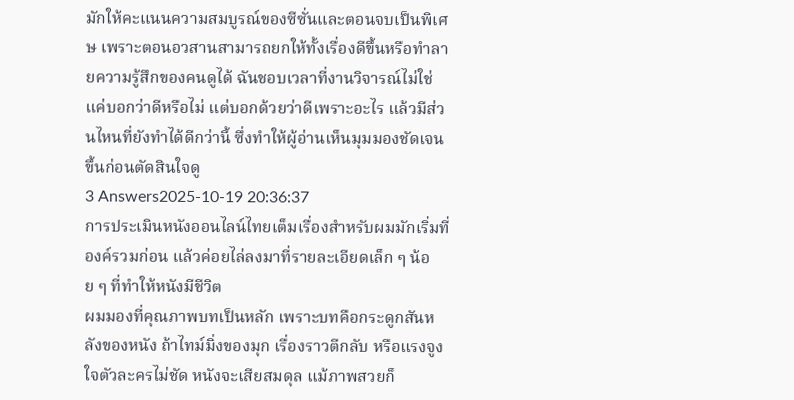มักให้คะแนนความสมบูรณ์ของซีซั่นและตอนจบเป็นพิเศษ เพราะตอนอวสานสามารถยกให้ทั้งเรื่องดีขึ้นหรือทำลายความรู้สึกของคนดูได้ ฉันชอบเวลาที่งานวิจารณ์ไม่ใช่แค่บอกว่าดีหรือไม่ แต่บอกด้วยว่าดีเพราะอะไร แล้วมีส่วนไหนที่ยังทำได้ดีกว่านี้ ซึ่งทำให้ผู้อ่านเห็นมุมมองชัดเจนขึ้นก่อนตัดสินใจดู
3 Answers2025-10-19 20:36:37
การประเมินหนังออนไลน์ไทยเต็มเรื่องสำหรับผมมักเริ่มที่องค์รวมก่อน แล้วค่อยไล่ลงมาที่รายละเอียดเล็ก ๆ น้อย ๆ ที่ทำให้หนังมีชีวิต
ผมมองที่คุณภาพบทเป็นหลัก เพราะบทคือกระดูกสันหลังของหนัง ถ้าไทม์มิ่งของมุก เรื่องราวตีกลับ หรือแรงจูงใจตัวละครไม่ชัด หนังจะเสียสมดุล แม้ภาพสวยก็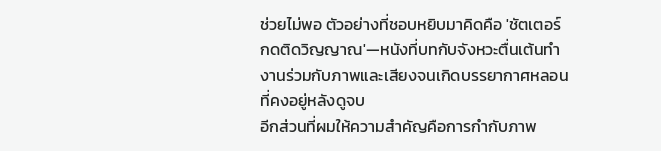ช่วยไม่พอ ตัวอย่างที่ชอบหยิบมาคิดคือ 'ชัตเตอร์ กดติดวิญญาณ'—หนังที่บทกับจังหวะตื่นเต้นทำงานร่วมกับภาพและเสียงจนเกิดบรรยากาศหลอนที่คงอยู่หลังดูจบ
อีกส่วนที่ผมให้ความสำคัญคือการกำกับภาพ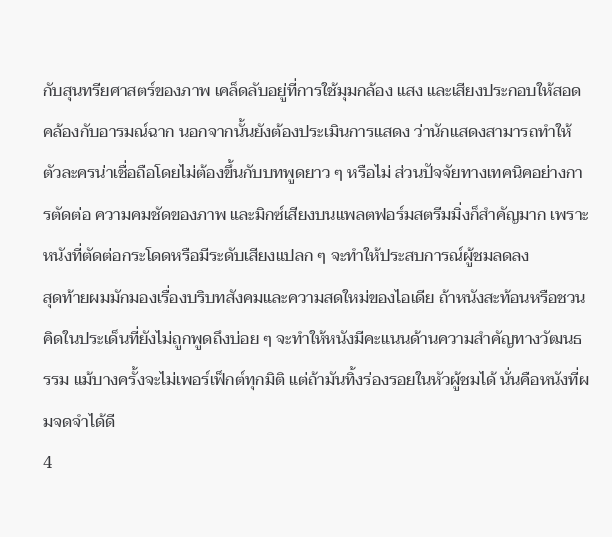กับสุนทรียศาสตร์ของภาพ เคล็ดลับอยู่ที่การใช้มุมกล้อง แสง และเสียงประกอบให้สอดคล้องกับอารมณ์ฉาก นอกจากนั้นยังต้องประเมินการแสดง ว่านักแสดงสามารถทำให้ตัวละครน่าเชื่อถือโดยไม่ต้องขึ้นกับบทพูดยาว ๆ หรือไม่ ส่วนปัจจัยทางเทคนิคอย่างการตัดต่อ ความคมชัดของภาพ และมิกซ์เสียงบนแพลตฟอร์มสตรีมมิ่งก็สำคัญมาก เพราะหนังที่ตัดต่อกระโดดหรือมีระดับเสียงแปลก ๆ จะทำให้ประสบการณ์ผู้ชมลดลง
สุดท้ายผมมักมองเรื่องบริบทสังคมและความสดใหม่ของไอเดีย ถ้าหนังสะท้อนหรือชวนคิดในประเด็นที่ยังไม่ถูกพูดถึงบ่อย ๆ จะทำให้หนังมีคะแนนด้านความสำคัญทางวัฒนธรรม แม้บางครั้งจะไม่เพอร์เฟ็กต์ทุกมิติ แต่ถ้ามันทิ้งร่องรอยในหัวผู้ชมได้ นั่นคือหนังที่ผมจดจำได้ดี
4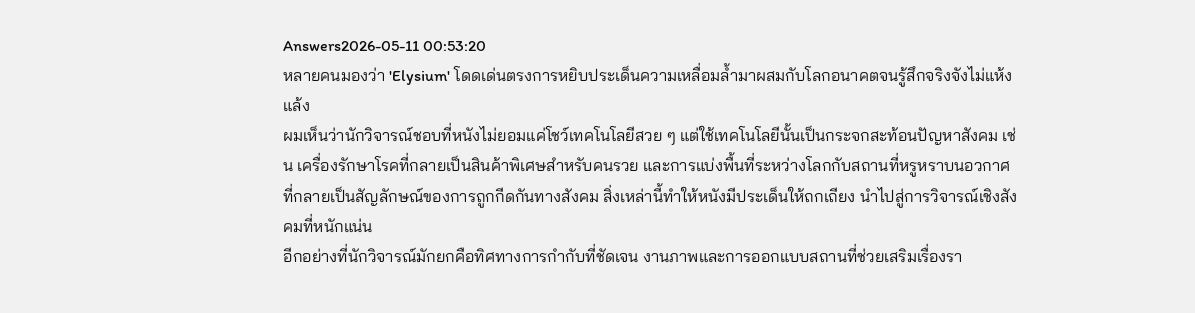Answers2026-05-11 00:53:20
หลายคนมองว่า 'Elysium' โดดเด่นตรงการหยิบประเด็นความเหลื่อมล้ำมาผสมกับโลกอนาคตจนรู้สึกจริงจังไม่แห้งแล้ง
ผมเห็นว่านักวิจารณ์ชอบที่หนังไม่ยอมแค่โชว์เทคโนโลยีสวย ๆ แต่ใช้เทคโนโลยีนั้นเป็นกระจกสะท้อนปัญหาสังคม เช่น เครื่องรักษาโรคที่กลายเป็นสินค้าพิเศษสำหรับคนรวย และการแบ่งพื้นที่ระหว่างโลกกับสถานที่หรูหราบนอวกาศที่กลายเป็นสัญลักษณ์ของการถูกกีดกันทางสังคม สิ่งเหล่านี้ทำให้หนังมีประเด็นให้ถกเถียง นำไปสู่การวิจารณ์เชิงสังคมที่หนักแน่น
อีกอย่างที่นักวิจารณ์มักยกคือทิศทางการกำกับที่ชัดเจน งานภาพและการออกแบบสถานที่ช่วยเสริมเรื่องรา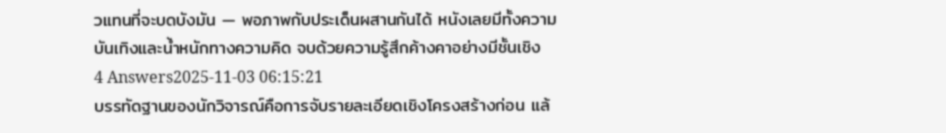วแทนที่จะบดบังมัน — พอภาพกับประเด็นผสานกันได้ หนังเลยมีทั้งความบันเทิงและน้ำหนักทางความคิด จบด้วยความรู้สึกค้างคาอย่างมีชั้นเชิง
4 Answers2025-11-03 06:15:21
บรรทัดฐานของนักวิจารณ์คือการจับรายละเอียดเชิงโครงสร้างก่อน แล้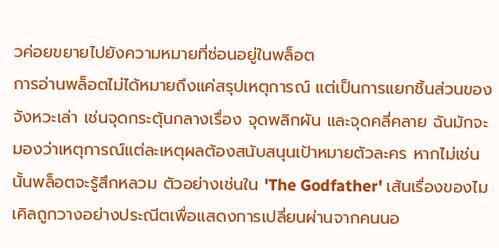วค่อยขยายไปยังความหมายที่ซ่อนอยู่ในพล็อต
การอ่านพล็อตไม่ได้หมายถึงแค่สรุปเหตุการณ์ แต่เป็นการแยกชิ้นส่วนของจังหวะเล่า เช่นจุดกระตุ้นกลางเรื่อง จุดพลิกผัน และจุดคลี่คลาย ฉันมักจะมองว่าเหตุการณ์แต่ละเหตุผลต้องสนับสนุนเป้าหมายตัวละคร หากไม่เช่นนั้นพล็อตจะรู้สึกหลวม ตัวอย่างเช่นใน 'The Godfather' เส้นเรื่องของไมเคิลถูกวางอย่างประณีตเพื่อแสดงการเปลี่ยนผ่านจากคนนอ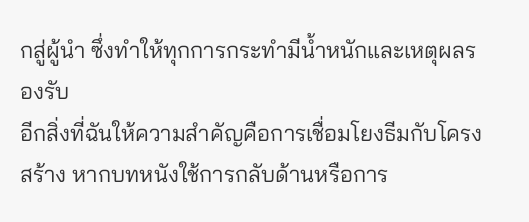กสู่ผู้นำ ซึ่งทำให้ทุกการกระทำมีน้ำหนักและเหตุผลรองรับ
อีกสิ่งที่ฉันให้ความสำคัญคือการเชื่อมโยงธีมกับโครงสร้าง หากบทหนังใช้การกลับด้านหรือการ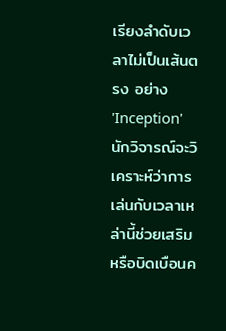เรียงลำดับเวลาไม่เป็นเส้นตรง อย่าง 'Inception' นักวิจารณ์จะวิเคราะห์ว่าการเล่นกับเวลาเหล่านี้ช่วยเสริมหรือบิดเบือนค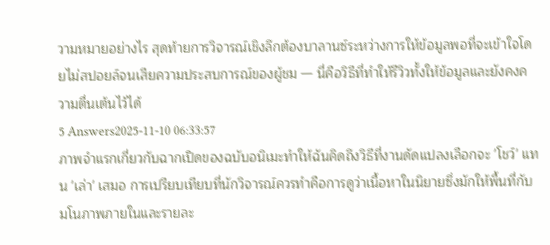วามหมายอย่างไร สุดท้ายการวิจารณ์เชิงลึกต้องบาลานซ์ระหว่างการให้ข้อมูลพอที่จะเข้าใจโดยไม่สปอยล์จนเสียความประสบการณ์ของผู้ชม — นี่คือวิธีที่ทำให้รีวิวทั้งให้ข้อมูลและยังคงความตื่นเต้นไว้ได้
5 Answers2025-11-10 06:33:57
ภาพจำแรกเกี่ยวกับฉากเปิดของฉบับอนิเมะทำให้ฉันคิดถึงวิธีที่งานดัดแปลงเลือกจะ 'โชว์' แทน 'เล่า' เสมอ การเปรียบเทียบที่นักวิจารณ์ควรทำคือการดูว่าเนื้อหาในนิยายซึ่งมักให้พื้นที่กับมโนภาพภายในและรายละ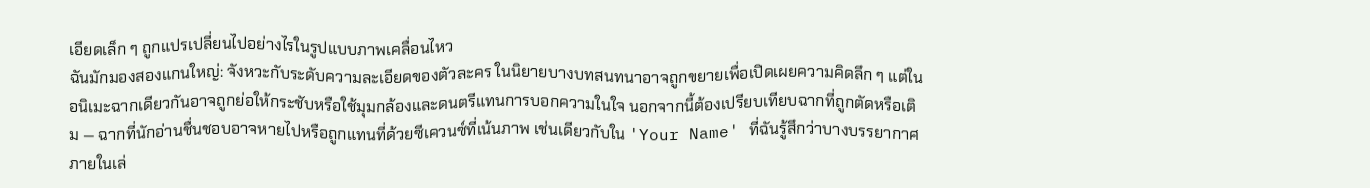เอียดเล็ก ๆ ถูกแปรเปลี่ยนไปอย่างไรในรูปแบบภาพเคลื่อนไหว
ฉันมักมองสองแกนใหญ่: จังหวะกับระดับความละเอียดของตัวละคร ในนิยายบางบทสนทนาอาจถูกขยายเพื่อเปิดเผยความคิดลึก ๆ แต่ในอนิเมะฉากเดียวกันอาจถูกย่อให้กระชับหรือใช้มุมกล้องและดนตรีแทนการบอกความในใจ นอกจากนี้ต้องเปรียบเทียบฉากที่ถูกตัดหรือเติม — ฉากที่นักอ่านชื่นชอบอาจหายไปหรือถูกแทนที่ด้วยซีเควนซ์ที่เน้นภาพ เช่นเดียวกับใน 'Your Name' ที่ฉันรู้สึกว่าบางบรรยากาศภายในเล่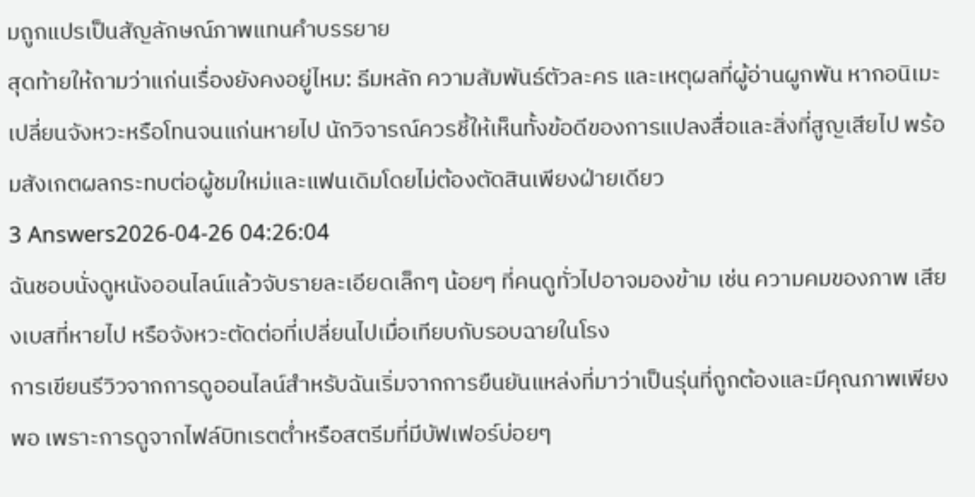มถูกแปรเป็นสัญลักษณ์ภาพแทนคำบรรยาย
สุดท้ายให้ถามว่าแก่นเรื่องยังคงอยู่ไหม: ธีมหลัก ความสัมพันธ์ตัวละคร และเหตุผลที่ผู้อ่านผูกพัน หากอนิเมะเปลี่ยนจังหวะหรือโทนจนแก่นหายไป นักวิจารณ์ควรชี้ให้เห็นทั้งข้อดีของการแปลงสื่อและสิ่งที่สูญเสียไป พร้อมสังเกตผลกระทบต่อผู้ชมใหม่และแฟนเดิมโดยไม่ต้องตัดสินเพียงฝ่ายเดียว
3 Answers2026-04-26 04:26:04
ฉันชอบนั่งดูหนังออนไลน์แล้วจับรายละเอียดเล็กๆ น้อยๆ ที่คนดูทั่วไปอาจมองข้าม เช่น ความคมของภาพ เสียงเบสที่หายไป หรือจังหวะตัดต่อที่เปลี่ยนไปเมื่อเทียบกับรอบฉายในโรง
การเขียนรีวิวจากการดูออนไลน์สำหรับฉันเริ่มจากการยืนยันแหล่งที่มาว่าเป็นรุ่นที่ถูกต้องและมีคุณภาพเพียงพอ เพราะการดูจากไฟล์บิทเรตต่ำหรือสตรีมที่มีบัฟเฟอร์บ่อยๆ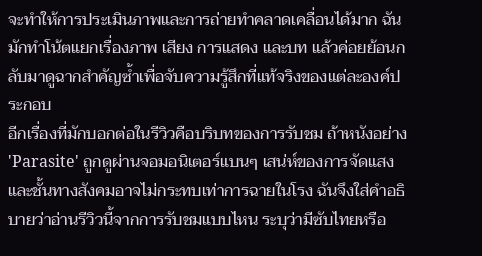จะทำให้การประเมินภาพและการถ่ายทำคลาดเคลื่อนได้มาก ฉันมักทำโน้ตแยกเรื่องภาพ เสียง การแสดง และบท แล้วค่อยย้อนกลับมาดูฉากสำคัญซ้ำเพื่อจับความรู้สึกที่แท้จริงของแต่ละองค์ประกอบ
อีกเรื่องที่มักบอกต่อในรีวิวคือบริบทของการรับชม ถ้าหนังอย่าง 'Parasite' ถูกดูผ่านจอมอนิเตอร์แบนๆ เสน่ห์ของการจัดแสงและชั้นทางสังคมอาจไม่กระทบเท่าการฉายในโรง ฉันจึงใส่คำอธิบายว่าอ่านรีวิวนี้จากการรับชมแบบไหน ระบุว่ามีซับไทยหรือ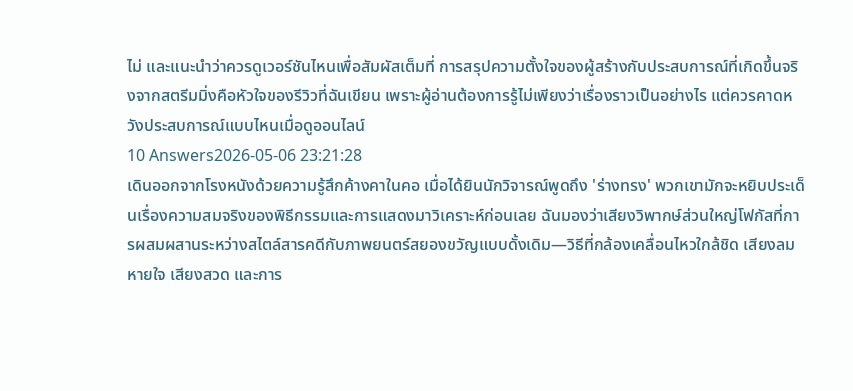ไม่ และแนะนำว่าควรดูเวอร์ชันไหนเพื่อสัมผัสเต็มที่ การสรุปความตั้งใจของผู้สร้างกับประสบการณ์ที่เกิดขึ้นจริงจากสตรีมมิ่งคือหัวใจของรีวิวที่ฉันเขียน เพราะผู้อ่านต้องการรู้ไม่เพียงว่าเรื่องราวเป็นอย่างไร แต่ควรคาดหวังประสบการณ์แบบไหนเมื่อดูออนไลน์
10 Answers2026-05-06 23:21:28
เดินออกจากโรงหนังด้วยความรู้สึกค้างคาในคอ เมื่อได้ยินนักวิจารณ์พูดถึง 'ร่างทรง' พวกเขามักจะหยิบประเด็นเรื่องความสมจริงของพิธีกรรมและการแสดงมาวิเคราะห์ก่อนเลย ฉันมองว่าเสียงวิพากษ์ส่วนใหญ่โฟกัสที่การผสมผสานระหว่างสไตล์สารคดีกับภาพยนตร์สยองขวัญแบบดั้งเดิม—วิธีที่กล้องเคลื่อนไหวใกล้ชิด เสียงลมหายใจ เสียงสวด และการ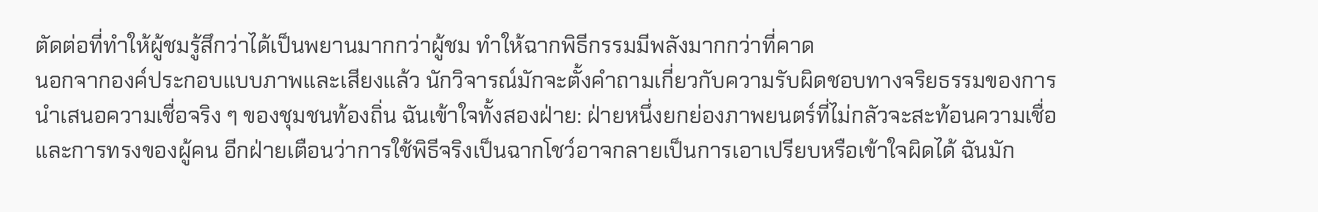ตัดต่อที่ทำให้ผู้ชมรู้สึกว่าได้เป็นพยานมากกว่าผู้ชม ทำให้ฉากพิธีกรรมมีพลังมากกว่าที่คาด
นอกจากองค์ประกอบแบบภาพและเสียงแล้ว นักวิจารณ์มักจะตั้งคำถามเกี่ยวกับความรับผิดชอบทางจริยธรรมของการนำเสนอความเชื่อจริง ๆ ของชุมชนท้องถิ่น ฉันเข้าใจทั้งสองฝ่าย: ฝ่ายหนึ่งยกย่องภาพยนตร์ที่ไม่กลัวจะสะท้อนความเชื่อและการทรงของผู้คน อีกฝ่ายเตือนว่าการใช้พิธีจริงเป็นฉากโชว์อาจกลายเป็นการเอาเปรียบหรือเข้าใจผิดได้ ฉันมัก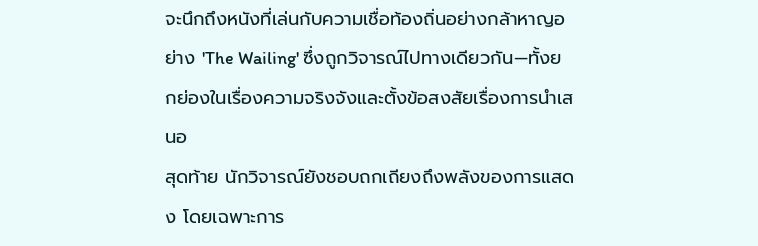จะนึกถึงหนังที่เล่นกับความเชื่อท้องถิ่นอย่างกล้าหาญอย่าง 'The Wailing' ซึ่งถูกวิจารณ์ไปทางเดียวกัน—ทั้งยกย่องในเรื่องความจริงจังและตั้งข้อสงสัยเรื่องการนำเสนอ
สุดท้าย นักวิจารณ์ยังชอบถกเถียงถึงพลังของการแสดง โดยเฉพาะการ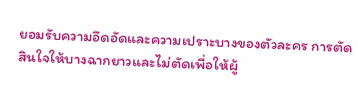ยอมรับความอึดอัดและความเปราะบางของตัวละคร การตัดสินใจให้บางฉากยาวและไม่ตัดเพื่อให้ผู้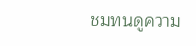ชมทนดูความ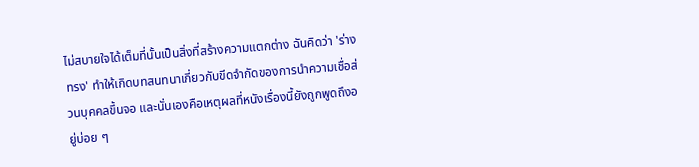ไม่สบายใจได้เต็มที่นั้นเป็นสิ่งที่สร้างความแตกต่าง ฉันคิดว่า 'ร่างทรง' ทำให้เกิดบทสนทนาเกี่ยวกับขีดจำกัดของการนำความเชื่อส่วนบุคคลขึ้นจอ และนั่นเองคือเหตุผลที่หนังเรื่องนี้ยังถูกพูดถึงอยู่บ่อย ๆ